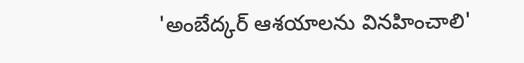'అంబేద్కర్ ఆశయాలను వినహించాలి'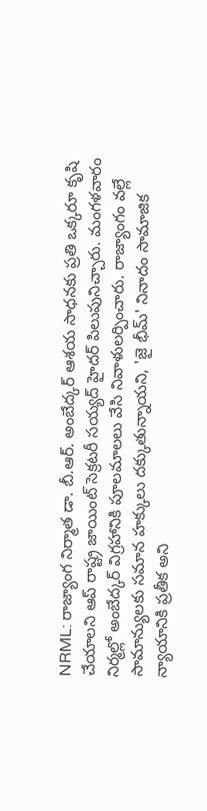NRML: రాజ్యాంగ నిర్మాత డా. బీ.ఆర్. అంబేద్కర్ ఆశయ సాధనకు ప్రతి ఒక్కరూ కృషి చేయాలని ఆప్ రాష్ట్ర జాయింట్ సెక్రటరీ సయ్యద్ హైదర్ పిలుపునిచ్చారు. మంగళవారం నిర్మల్లో అంబేద్కర్ విగ్రహానికి పూలమాలలు వేసి నివాళులర్పించారు. రాజ్యాంగం వల్లే సామాన్యులకు సమాన హక్కులు దక్కుతున్నాయని, 'జై భీమ్' నినాదం సామాజిక న్యాయానికి ప్రతీక అని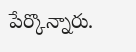పేర్కొన్నారు.